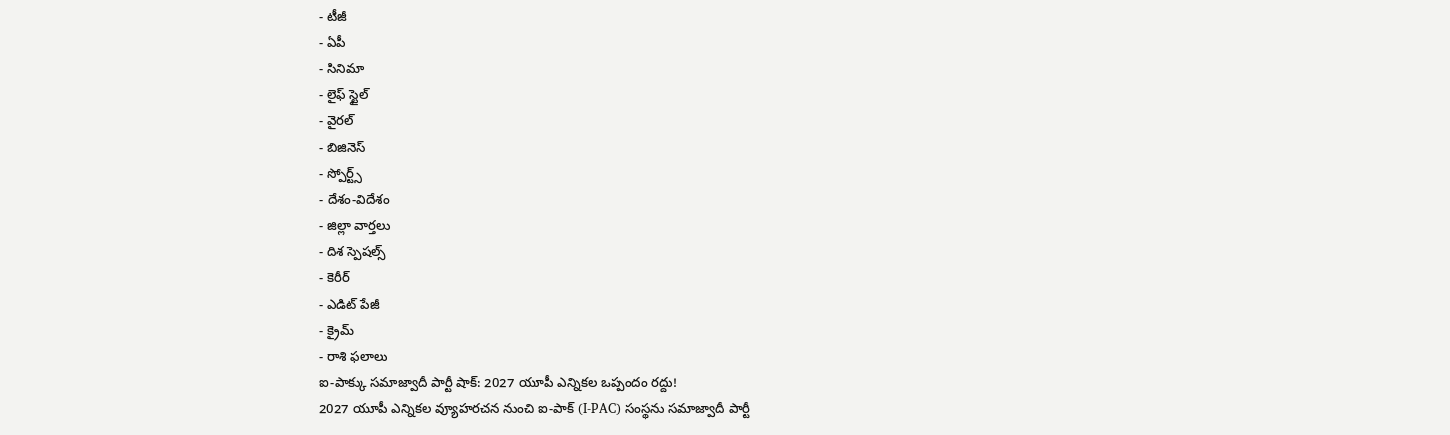- టీజీ
- ఏపీ
- సినిమా
- లైఫ్ స్టైల్
- వైరల్
- బిజినెస్
- స్పోర్ట్స్
- దేశం-విదేశం
- జిల్లా వార్తలు
- దిశ స్పెషల్స్
- కెరీర్
- ఎడిట్ పేజీ
- క్రైమ్
- రాశి ఫలాలు
ఐ-పాక్కు సమాజ్వాదీ పార్టీ షాక్: 2027 యూపీ ఎన్నికల ఒప్పందం రద్దు!
2027 యూపీ ఎన్నికల వ్యూహరచన నుంచి ఐ-పాక్ (I-PAC) సంస్థను సమాజ్వాదీ పార్టీ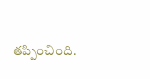తప్పించింది.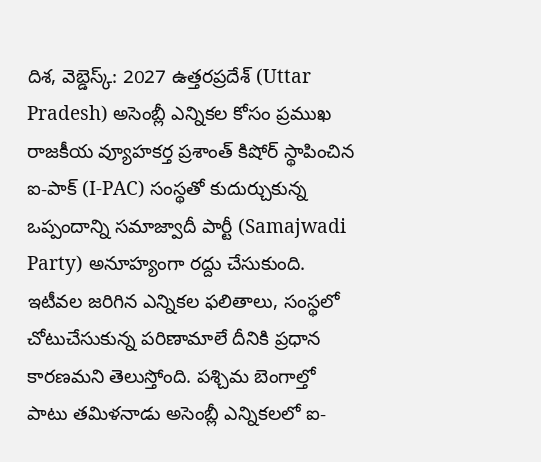దిశ, వెబ్డెస్క్: 2027 ఉత్తరప్రదేశ్ (Uttar Pradesh) అసెంబ్లీ ఎన్నికల కోసం ప్రముఖ రాజకీయ వ్యూహకర్త ప్రశాంత్ కిషోర్ స్థాపించిన ఐ-పాక్ (I-PAC) సంస్థతో కుదుర్చుకున్న ఒప్పందాన్ని సమాజ్వాదీ పార్టీ (Samajwadi Party) అనూహ్యంగా రద్దు చేసుకుంది. ఇటీవల జరిగిన ఎన్నికల ఫలితాలు, సంస్థలో చోటుచేసుకున్న పరిణామాలే దీనికి ప్రధాన కారణమని తెలుస్తోంది. పశ్చిమ బెంగాల్తో పాటు తమిళనాడు అసెంబ్లీ ఎన్నికలలో ఐ-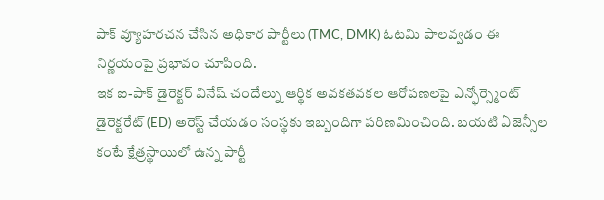పాక్ వ్యూహరచన చేసిన అధికార పార్టీలు (TMC, DMK) ఓటమి పాలవ్వడం ఈ నిర్ణయంపై ప్రభావం చూపింది.
ఇక ఐ-పాక్ డైరెక్టర్ వినేష్ చందేల్ను ఆర్థిక అవకతవకల ఆరోపణలపై ఎన్ఫోర్స్మెంట్ డైరెక్టరేట్ (ED) అరెస్ట్ చేయడం సంస్థకు ఇబ్బందిగా పరిణమించింది. బయటి ఏజెన్సీల కంటే క్షేత్రస్థాయిలో ఉన్న పార్టీ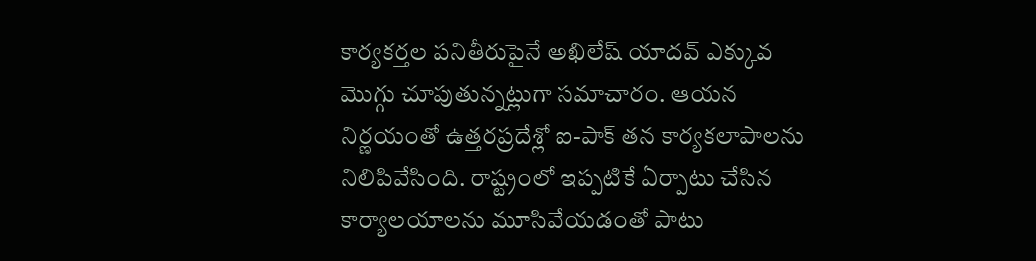కార్యకర్తల పనితీరుపైనే అఖిలేష్ యాదవ్ ఎక్కువ మొగ్గు చూపుతున్నట్లుగా సమాచారం. ఆయన నిర్ణయంతో ఉత్తరప్రదేశ్లో ఐ-పాక్ తన కార్యకలాపాలను నిలిపివేసింది. రాష్ట్రంలో ఇప్పటికే ఏర్పాటు చేసిన కార్యాలయాలను మూసివేయడంతో పాటు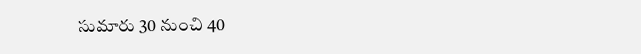సుమారు 30 నుంచి 40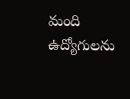మంది ఉద్యోగులను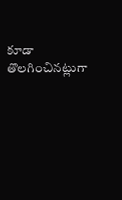కూడా తొలగించినట్లుగా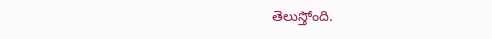తెలుస్తోంది.